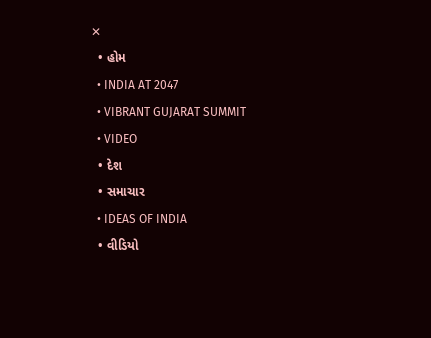✕
  • હોમ
  • INDIA AT 2047
  • VIBRANT GUJARAT SUMMIT
  • VIDEO
  • દેશ
  • સમાચાર
  • IDEAS OF INDIA
  • વીડિયો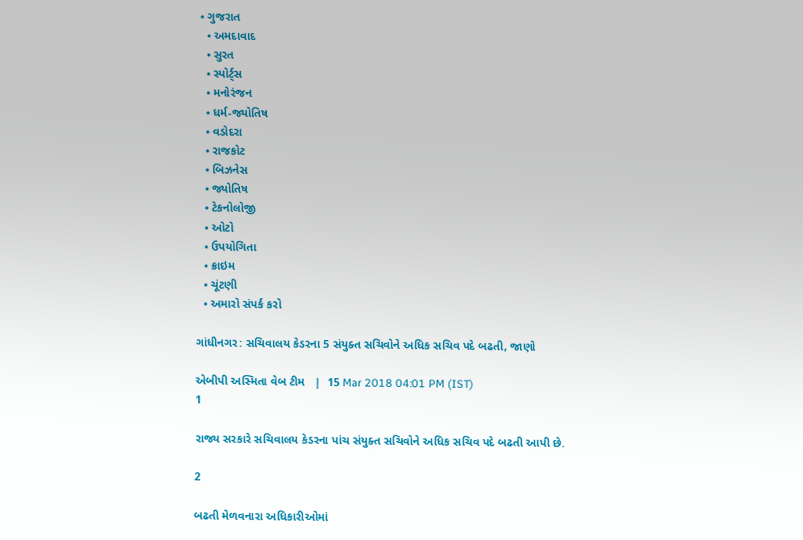• ગુજરાત
  • અમદાવાદ
  • સુરત
  • સ્પોર્ટ્સ
  • મનોરંજન
  • ધર્મ-જ્યોતિષ
  • વડોદરા
  • રાજકોટ
  • બિઝનેસ
  • જ્યોતિષ
  • ટેકનોલોજી
  • ઓટો
  • ઉપયોગિતા
  • ક્રાઇમ
  • ચૂંટણી
  • અમારો સંપર્ક કરો

ગાંધીનગર: સચિવાલય કેડરના 5 સંયુક્ત સચિવોને અધિક સચિવ પદે બઢતી, જાણો

એબીપી અસ્મિતા વેબ ટીમ   |  15 Mar 2018 04:01 PM (IST)
1

રાજ્ય સરકારે સચિવાલય કેડરના પાંચ સંયુક્ત સચિવોને અધિક સચિવ પદે બઢતી આપી છે.

2

બઢતી મેળવનારા અધિકારીઓમાં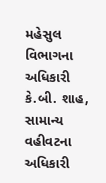મહેસુલ વિભાગના અધિકારી કે.બી. શાહ, સામાન્ય વહીવટના અધિકારી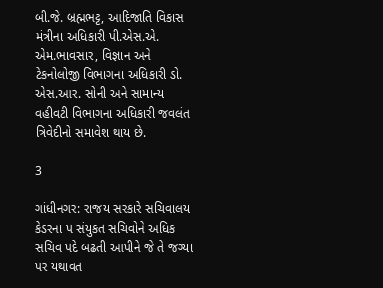બી.જે. બ્રહ્મભટ્ટ, આદિજાતિ વિકાસ મંત્રીના અધિકારી પી.એસ.એ. એમ.ભાવસાર, વિજ્ઞાન અને ટેકનોલોજી વિભાગના અધિકારી ડો. એસ.આર. સોની અને સામાન્ય વહીવટી વિભાગના અધિકારી જવલંત ત્રિવેદીનો સમાવેશ થાય છે.

3

ગાંધીનગર: રાજય સરકારે સચિવાલય કેડરના પ સંયુકત સચિવોને અધિક સચિવ પદે બઢતી આપીને જે તે જગ્યા પર યથાવત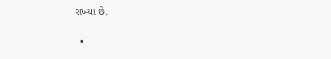રાખ્યા છે.

  •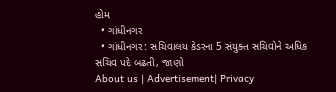હોમ
  • ગાંધીનગર
  • ગાંધીનગર: સચિવાલય કેડરના 5 સંયુક્ત સચિવોને અધિક સચિવ પદે બઢતી, જાણો
About us | Advertisement| Privacy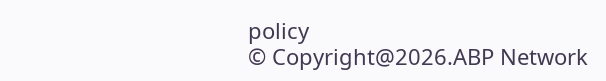policy
© Copyright@2026.ABP Network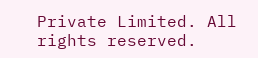Private Limited. All rights reserved.